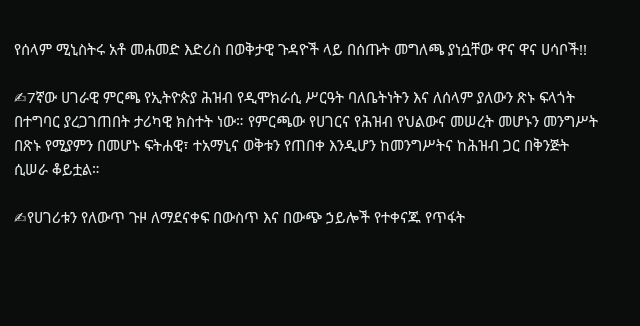የሰላም ሚኒስትሩ አቶ መሐመድ እድሪስ በወቅታዊ ጉዳዮች ላይ በሰጡት መግለጫ ያነሷቸው ዋና ዋና ሀሳቦች!!

✍7ኛው ሀገራዊ ምርጫ የኢትዮጵያ ሕዝብ የዲሞክራሲ ሥርዓት ባለቤትነትን እና ለሰላም ያለውን ጽኑ ፍላጎት በተግባር ያረጋገጠበት ታሪካዊ ክስተት ነው። የምርጫው የሀገርና የሕዝብ የህልውና መሠረት መሆኑን መንግሥት በጽኑ የሚያምን በመሆኑ ፍትሐዊ፣ ተአማኒና ወቅቱን የጠበቀ እንዲሆን ከመንግሥትና ከሕዝብ ጋር በቅንጅት ሲሠራ ቆይቷል።

✍የሀገሪቱን የለውጥ ጉዞ ለማደናቀፍ በውስጥ እና በውጭ ኃይሎች የተቀናጁ የጥፋት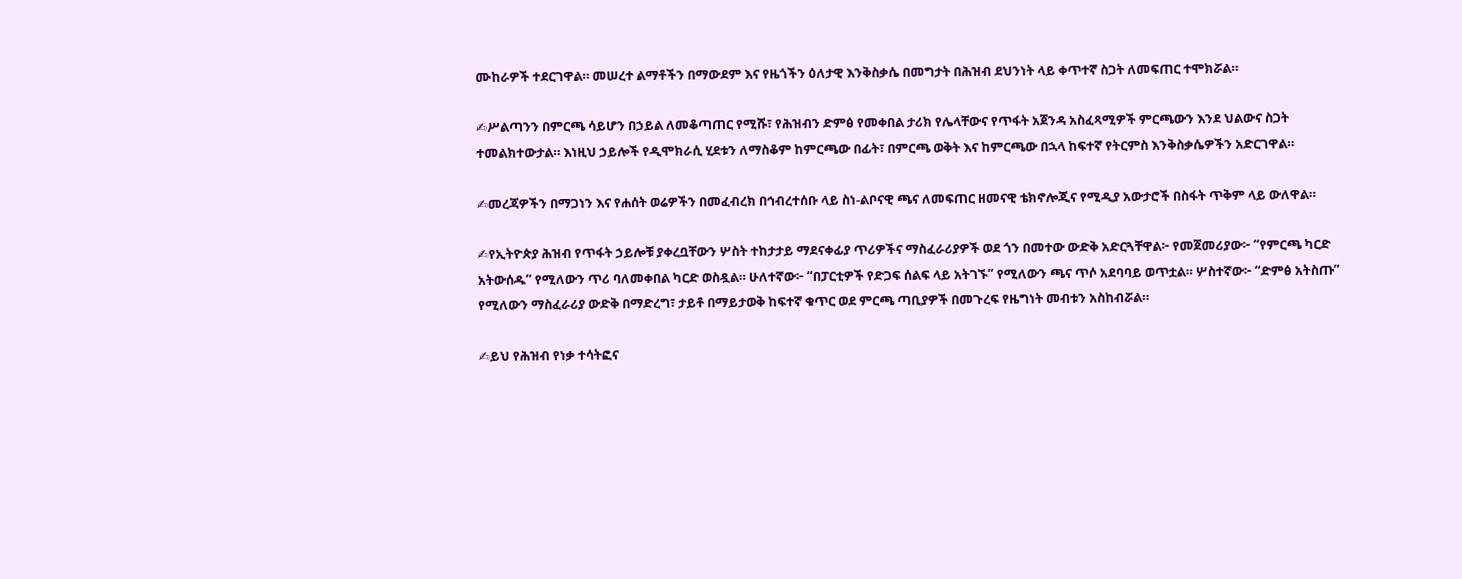ሙከራዎች ተደርገዋል። መሠረተ ልማቶችን በማውደም እና የዜጎችን ዕለታዊ እንቅስቃሴ በመግታት በሕዝብ ደህንነት ላይ ቀጥተኛ ስጋት ለመፍጠር ተሞክሯል።

✍ሥልጣንን በምርጫ ሳይሆን በኃይል ለመቆጣጠር የሚሹ፣ የሕዝብን ድምፅ የመቀበል ታሪክ የሌላቸውና የጥፋት አጀንዳ አስፈጻሚዎች ምርጫውን እንደ ህልውና ስጋት ተመልክተውታል። እነዚህ ኃይሎች የዲሞክራሲ ሂደቱን ለማስቆም ከምርጫው በፊት፣ በምርጫ ወቅት እና ከምርጫው በኋላ ከፍተኛ የትርምስ እንቅስቃሴዎችን አድርገዋል።

✍መረጃዎችን በማጋነን እና የሐሰት ወሬዎችን በመፈብረክ በኅብረተሰቡ ላይ ስነ-ልቦናዊ ጫና ለመፍጠር ዘመናዊ ቴክኖሎጂና የሚዲያ አውታሮች በስፋት ጥቅም ላይ ውለዋል።

✍የኢትዮጵያ ሕዝብ የጥፋት ኃይሎቹ ያቀረቧቸውን ሦስት ተከታታይ ማደናቀፊያ ጥሪዎችና ማስፈራሪያዎች ወደ ጎን በመተው ውድቅ አድርጓቸዋል፦ የመጀመሪያው፦ “የምርጫ ካርድ አትውሰዱ” የሚለውን ጥሪ ባለመቀበል ካርድ ወስዷል። ሁለተኛው፦ “በፓርቲዎች የድጋፍ ሰልፍ ላይ አትገኙ” የሚለውን ጫና ጥሶ አደባባይ ወጥቷል። ሦስተኛው፦ “ድምፅ አትስጡ” የሚለውን ማስፈራሪያ ውድቅ በማድረግ፣ ታይቶ በማይታወቅ ከፍተኛ ቁጥር ወደ ምርጫ ጣቢያዎች በመጉረፍ የዜግነት መብቱን አስከብሯል።

✍ይህ የሕዝብ የነቃ ተሳትፎና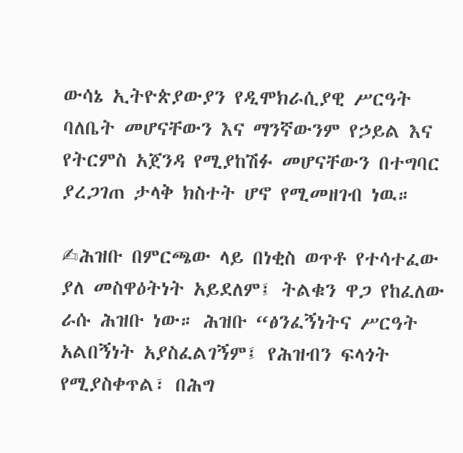ውሳኔ ኢትዮጵያውያን የዲሞክራሲያዊ ሥርዓት ባለቤት መሆናቸውን እና ማንኛውንም የኃይል እና የትርምስ አጀንዳ የሚያከሽፉ መሆናቸውን በተግባር ያረጋገጠ ታላቅ ክስተት ሆኖ የሚመዘገብ ነዉ።

✍ሕዝቡ በምርጫው ላይ በነቂስ ወጥቶ የተሳተፈው ያለ መስዋዕትነት አይደለም፤ ትልቁን ዋጋ የከፈለው ራሱ ሕዝቡ ነው። ሕዝቡ “ፅንፈኝነትና ሥርዓት አልበኝነት አያስፈልገኝም፤ የሕዝብን ፍላጎት የሚያስቀጥል፣ በሕግ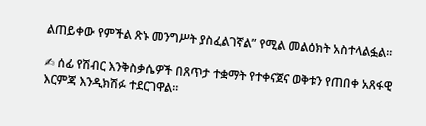ልጠይቀው የምችል ጽኑ መንግሥት ያስፈልገኛል” የሚል መልዕክት አስተላልፏል፡፡

✍ ሰፊ የሽብር እንቅስቃሴዎች በጸጥታ ተቋማት የተቀናጀና ወቅቱን የጠበቀ አጸፋዊ እርምጃ እንዲክሽፉ ተደርገዋል።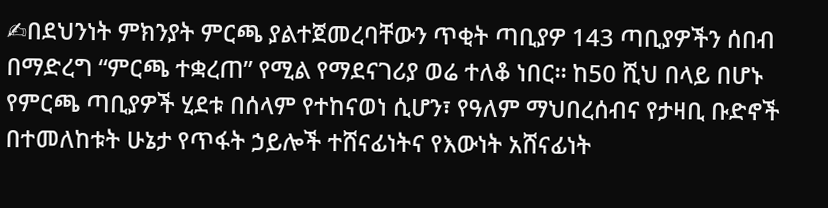✍በደህንነት ምክንያት ምርጫ ያልተጀመረባቸውን ጥቂት ጣቢያዎ 143 ጣቢያዎችን ሰበብ በማድረግ “ምርጫ ተቋረጠ” የሚል የማደናገሪያ ወሬ ተለቆ ነበር። ከ50 ሺህ በላይ በሆኑ የምርጫ ጣቢያዎች ሂደቱ በሰላም የተከናወነ ሲሆን፣ የዓለም ማህበረሰብና የታዛቢ ቡድኖች በተመለከቱት ሁኔታ የጥፋት ኃይሎች ተሸናፊነትና የእውነት አሸናፊነት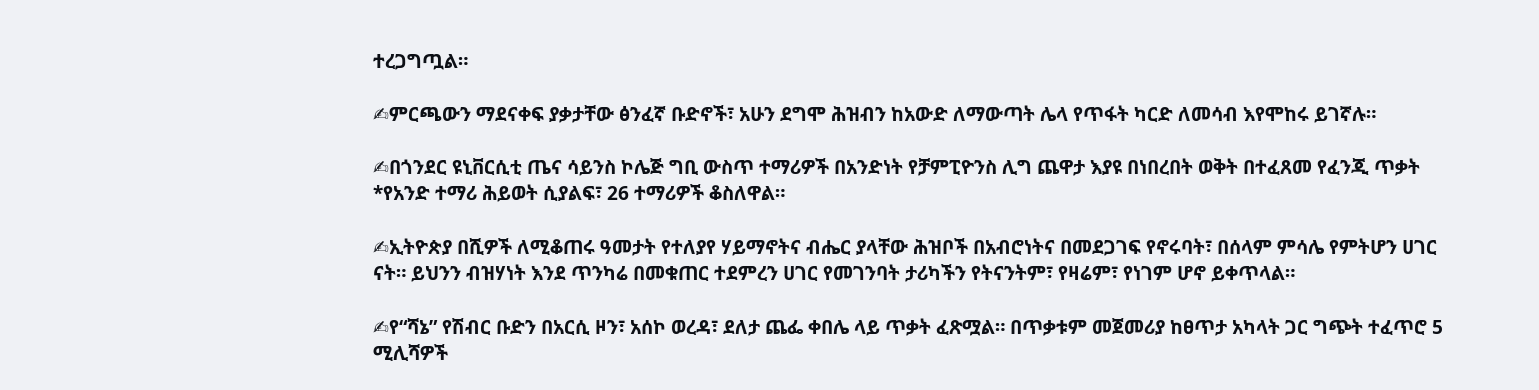ተረጋግጧል።

✍ምርጫውን ማደናቀፍ ያቃታቸው ፅንፈኛ ቡድኖች፣ አሁን ደግሞ ሕዝብን ከአውድ ለማውጣት ሌላ የጥፋት ካርድ ለመሳብ እየሞከሩ ይገኛሉ።

✍በጎንደር ዩኒቨርሲቲ ጤና ሳይንስ ኮሌጅ ግቢ ውስጥ ተማሪዎች በአንድነት የቻምፒዮንስ ሊግ ጨዋታ እያዩ በነበረበት ወቅት በተፈጸመ የፈንጂ ጥቃት *የአንድ ተማሪ ሕይወት ሲያልፍ፣ 26 ተማሪዎች ቆስለዋል።

✍ኢትዮጵያ በሺዎች ለሚቆጠሩ ዓመታት የተለያየ ሃይማኖትና ብሔር ያላቸው ሕዝቦች በአብሮነትና በመደጋገፍ የኖሩባት፣ በሰላም ምሳሌ የምትሆን ሀገር ናት። ይህንን ብዝሃነት እንደ ጥንካሬ በመቁጠር ተደምረን ሀገር የመገንባት ታሪካችን የትናንትም፣ የዛሬም፣ የነገም ሆኖ ይቀጥላል።

✍የ“ሻኔ” የሽብር ቡድን በአርሲ ዞን፣ አሰኮ ወረዳ፣ ደለታ ጨፌ ቀበሌ ላይ ጥቃት ፈጽሟል። በጥቃቱም መጀመሪያ ከፀጥታ አካላት ጋር ግጭት ተፈጥሮ 5 ሚሊሻዎች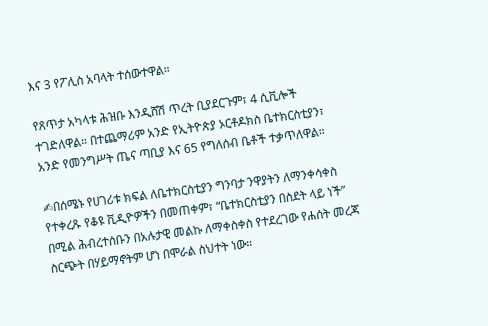እና 3 የፖሊስ አባላት ተሰውተዋል።

የጸጥታ አካላቱ ሕዝቡ እንዲሸሽ ጥረት ቢያደርጉም፣ 4 ሲቪሎች ተገድለዋል። በተጨማሪም አንድ የኢትዮጵያ ኦርቶዶክስ ቤተክርስቲያን፣ አንድ የመንግሥት ጤና ጣቢያ እና 65 የግለሰብ ቤቶች ተቃጥለዋል።

✍በሰሜኑ የሀገሪቱ ክፍል ለቤተክርስቲያን ግንባታ ንዋያትን ለማንቀሳቀስ የተቀረጹ የቆዩ ቪዲዮዎችን በመጠቀም፣ “ቤተክርስቲያን በስደት ላይ ነች” በሚል ሕብረተሰቡን በአሉታዊ መልኩ ለማቀስቀስ የተደረገው የሐሰት መረጃ ስርጭት በሃይማኖትም ሆነ በሞራል ስህተት ነው።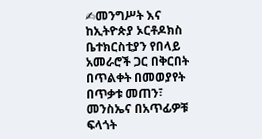✍መንግሥት እና ከኢትዮጵያ ኦርቶዶክስ ቤተክርስቲያን የበላይ አመራሮች ጋር በቅርበት በጥልቀት በመወያየት በጥቃቱ መጠን፣ መንስኤና በአጥፊዎቹ ፍላጎት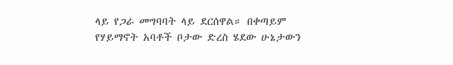ላይ የጋራ መግባባት ላይ ደርሰዋል። በቀጣይም የሃይማኖት አባቶች ቦታው ድረስ ሄደው ሁኔታውን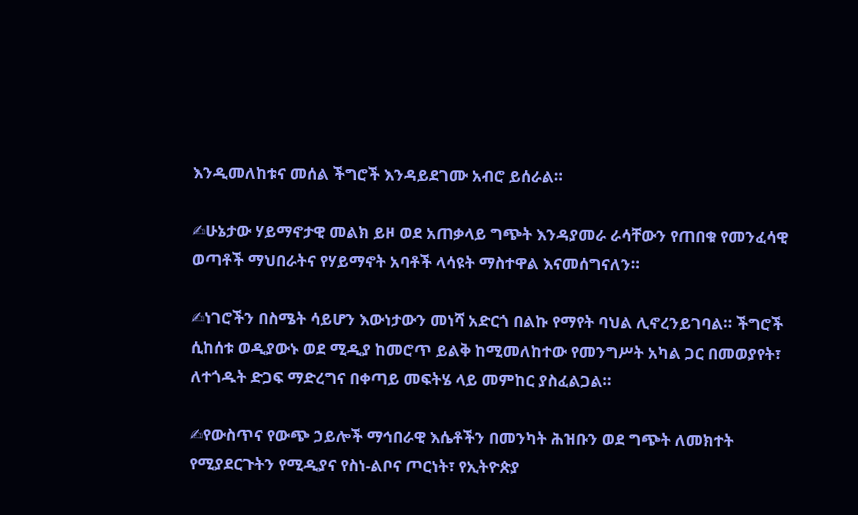እንዲመለከቱና መሰል ችግሮች እንዳይደገሙ አብሮ ይሰራል።

✍ሁኔታው ሃይማኖታዊ መልክ ይዞ ወደ አጠቃላይ ግጭት እንዳያመራ ራሳቸውን የጠበቁ የመንፈሳዊ ወጣቶች ማህበራትና የሃይማኖት አባቶች ላሳዩት ማስተዋል እናመሰግናለን።

✍ነገሮችን በስሜት ሳይሆን እውነታውን መነሻ አድርጎ በልኩ የማየት ባህል ሊኖረንይገባል። ችግሮች ሲከሰቱ ወዲያውኑ ወደ ሚዲያ ከመሮጥ ይልቅ ከሚመለከተው የመንግሥት አካል ጋር በመወያየት፣ ለተጎዱት ድጋፍ ማድረግና በቀጣይ መፍትሄ ላይ መምከር ያስፈልጋል።

✍የውስጥና የውጭ ኃይሎች ማኅበራዊ እሴቶችን በመንካት ሕዝቡን ወደ ግጭት ለመክተት የሚያደርጉትን የሚዲያና የስነ-ልቦና ጦርነት፣ የኢትዮጵያ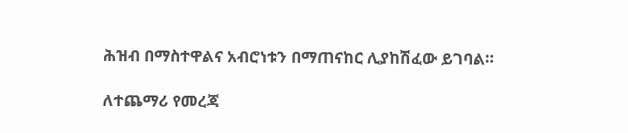ሕዝብ በማስተዋልና አብሮነቱን በማጠናከር ሊያከሽፈው ይገባል።

ለተጨማሪ የመረጃ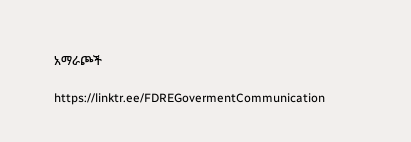አማራጮች

https://linktr.ee/FDREGovermentCommunication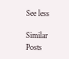See less

Similar Posts